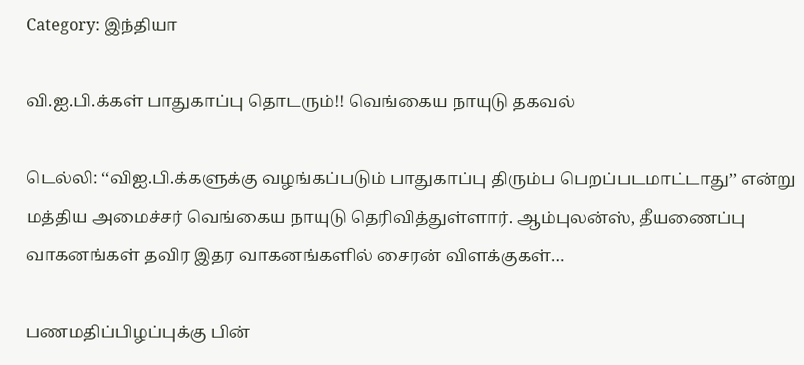Category: இந்தியா

வி.ஐ.பி.க்கள் பாதுகாப்பு தொடரும்!! வெங்கைய நாயுடு தகவல்

டெல்லி: ‘‘விஐ.பி.க்களுக்கு வழங்கப்படும் பாதுகாப்பு திரும்ப பெறப்படமாட்டாது’’ என்று மத்திய அமைச்சர் வெங்கைய நாயுடு தெரிவித்துள்ளார். ஆம்புலன்ஸ், தீயணைப்பு வாகனங்கள் தவிர இதர வாகனங்களில் சைரன் விளக்குகள்…

பணமதிப்பிழப்புக்கு பின்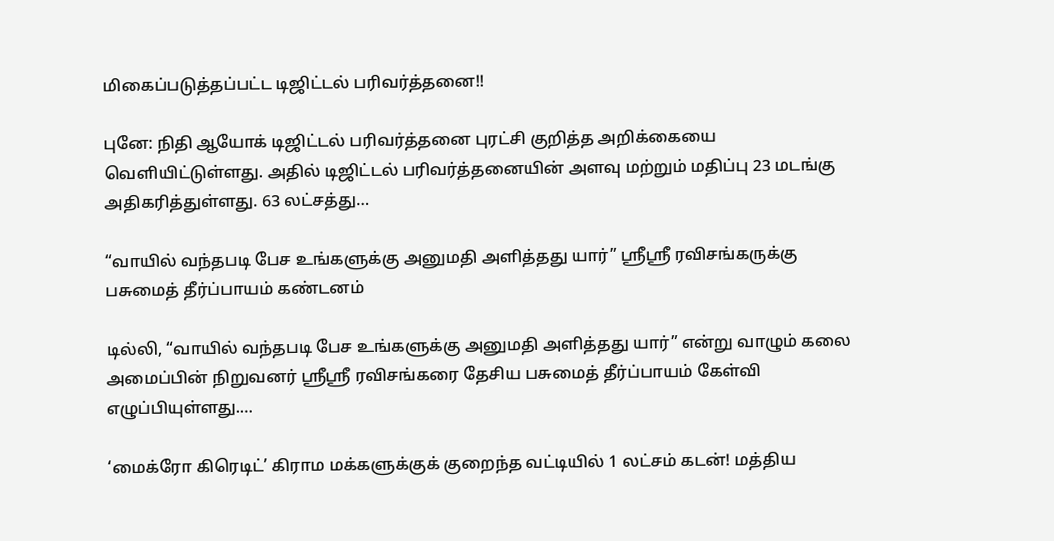மிகைப்படுத்தப்பட்ட டிஜிட்டல் பரிவர்த்தனை!!

புனே: நிதி ஆயோக் டிஜிட்டல் பரிவர்த்தனை புரட்சி குறித்த அறிக்கையை வெளியிட்டுள்ளது. அதில் டிஜிட்டல் பரிவர்த்தனையின் அளவு மற்றும் மதிப்பு 23 மடங்கு அதிகரித்துள்ளது. 63 லட்சத்து…

“வாயில் வந்தபடி பேச உங்களுக்கு அனுமதி அளித்தது யார்” ஸ்ரீஸ்ரீ ரவிசங்கருக்கு பசுமைத் தீர்ப்பாயம் கண்டனம்

டில்லி, “வாயில் வந்தபடி பேச உங்களுக்கு அனுமதி அளித்தது யார்” என்று வாழும் கலை அமைப்பின் நிறுவனர் ஸ்ரீஸ்ரீ ரவிசங்கரை தேசிய பசுமைத் தீர்ப்பாயம் கேள்வி எழுப்பியுள்ளது.…

‘மைக்ரோ கிரெடிட்’ கிராம மக்களுக்குக் குறைந்த வட்டியில் 1 லட்சம் கடன்! மத்திய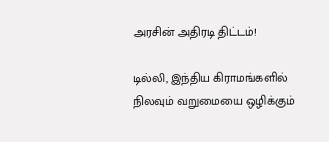அரசின் அதிரடி திட்டம்!

டில்லி, இந்திய கிராமங்களில் நிலவும் வறுமையை ஒழிக்கும்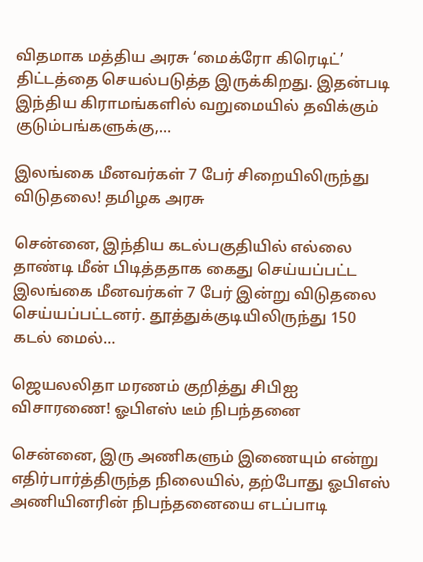விதமாக மத்திய அரசு ‘மைக்ரோ கிரெடிட்’ திட்டத்தை செயல்படுத்த இருக்கிறது. இதன்படி இந்திய கிராமங்களில் வறுமையில் தவிக்கும் குடும்பங்களுக்கு,…

இலங்கை மீனவர்கள் 7 பேர் சிறையிலிருந்து விடுதலை! தமிழக அரசு

சென்னை, இந்திய கடல்பகுதியில் எல்லை தாண்டி மீன் பிடித்ததாக கைது செய்யப்பட்ட இலங்கை மீனவர்கள் 7 பேர் இன்று விடுதலை செய்யப்பட்டனர். தூத்துக்குடியிலிருந்து 150 கடல் மைல்…

ஜெயலலிதா மரணம் குறித்து சிபிஐ விசாரணை! ஓபிஎஸ் டீம் நிபந்தனை

சென்னை, இரு அணிகளும் இணையும் என்று எதிர்பார்த்திருந்த நிலையில், தற்போது ஓபிஎஸ் அணியினரின் நிபந்தனையை எடப்பாடி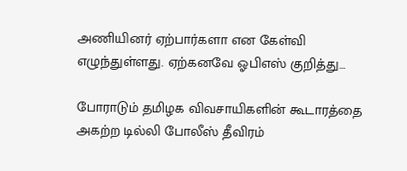அணியினர் ஏற்பார்களா என கேள்வி எழுந்துள்ளது. ஏற்கனவே ஓபிஎஸ் குறித்து…

போராடும் தமிழக விவசாயிகளின் கூடாரத்தை அகற்ற டில்லி போலீஸ் தீவிரம்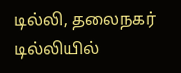டில்லி, தலைநகர் டில்லியில்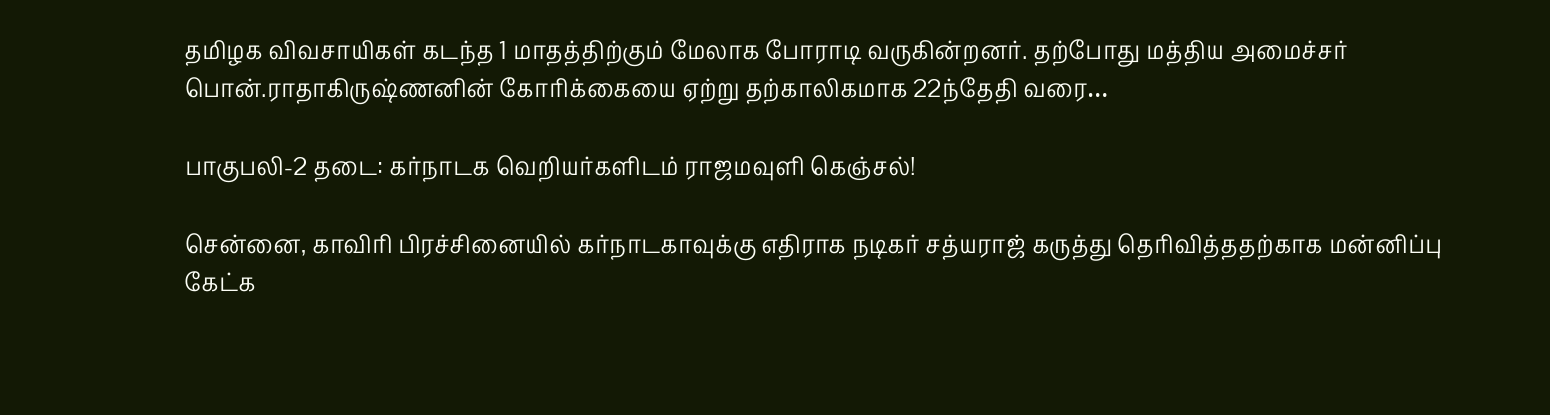தமிழக விவசாயிகள் கடந்த 1 மாதத்திற்கும் மேலாக போராடி வருகின்றனர். தற்போது மத்திய அமைச்சர் பொன்.ராதாகிருஷ்ணனின் கோரிக்கையை ஏற்று தற்காலிகமாக 22ந்தேதி வரை…

பாகுபலி-2 தடை: கர்நாடக வெறியர்களிடம் ராஜமவுளி கெஞ்சல்!

சென்னை, காவிரி பிரச்சினையில் கர்நாடகாவுக்கு எதிராக நடிகர் சத்யராஜ் கருத்து தெரிவித்ததற்காக மன்னிப்பு கேட்க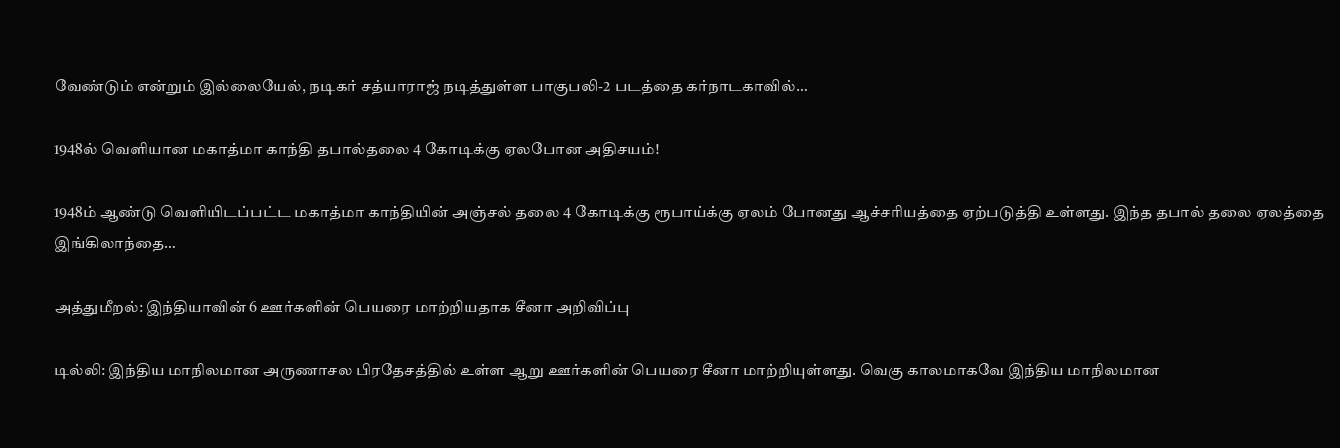வேண்டும் என்றும் இல்லையேல், நடிகர் சத்யாராஜ் நடித்துள்ள பாகுபலி-2 படத்தை கர்நாடகாவில்…

1948ல் வெளியான மகாத்மா காந்தி தபால்தலை 4 கோடிக்கு ஏலபோன அதிசயம்!

1948ம் ஆண்டு வெளியிடப்பட்ட மகாத்மா காந்தியின் அஞ்சல் தலை 4 கோடிக்கு ரூபாய்க்கு ஏலம் போனது ஆச்சரியத்தை ஏற்படுத்தி உள்ளது. இந்த தபால் தலை ஏலத்தை இங்கிலாந்தை…

அத்துமீறல்: இந்தியாவின் 6 ஊர்களின் பெயரை மாற்றியதாக சீனா அறிவிப்பு

டில்லி: இந்திய மாநிலமான அருணாசல பிரதேசத்தில் உள்ள ஆறு ஊர்களின் பெயரை சீனா மாற்றியுள்ளது. வெகு காலமாகவே இந்திய மாநிலமான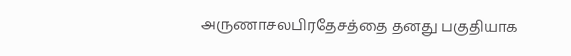அருணாசலபிரதேசத்தை தனது பகுதியாக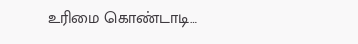உரிமை கொண்டாடி…